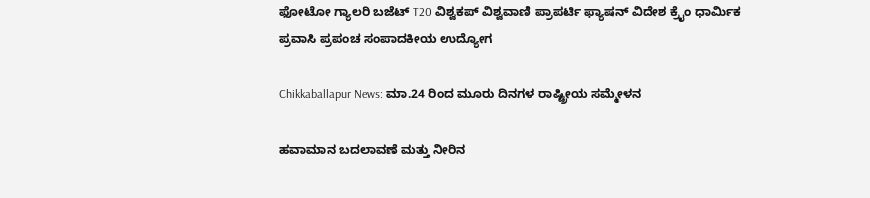ಫೋಟೋ ಗ್ಯಾಲರಿ ಬಜೆಟ್ T20 ವಿಶ್ವಕಪ್ ವಿಶ್ವವಾಣಿ ಪ್ರಾಪರ್ಟಿ ಫ್ಯಾಷನ್ ವಿದೇಶ ಕ್ರೈಂ ಧಾರ್ಮಿಕ ಪ್ರವಾಸಿ ಪ್ರಪಂಚ ಸಂಪಾದಕೀಯ ಉದ್ಯೋಗ

Chikkaballapur News: ಮಾ.24 ರಿಂದ ಮೂರು ದಿನಗಳ ರಾಷ್ಟ್ರೀಯ ಸಮ್ಮೇಳನ

ಹವಾಮಾನ ಬದಲಾವಣೆ ಮತ್ತು ನೀರಿನ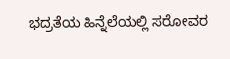ಭದ್ರತೆಯ ಹಿನ್ನೆಲೆಯಲ್ಲಿ ಸರೋವರ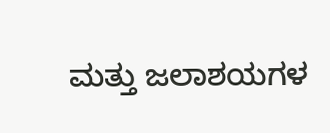ಮತ್ತು ಜಲಾಶಯಗಳ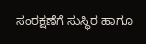ಸಂರಕ್ಷಣೆಗೆ ಸುಸ್ಥಿರ ಹಾಗೂ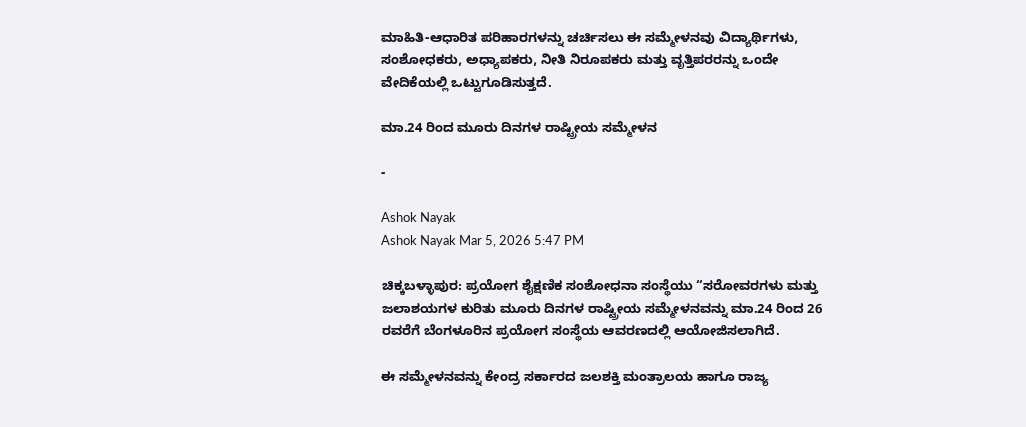ಮಾಹಿತಿ-ಆಧಾರಿತ ಪರಿಹಾರಗಳನ್ನು ಚರ್ಚಿಸಲು ಈ ಸಮ್ಮೇಳನವು ವಿದ್ಯಾರ್ಥಿಗಳು, ಸಂಶೋಧಕರು, ಅಧ್ಯಾಪಕರು, ನೀತಿ ನಿರೂಪಕರು ಮತ್ತು ವೃತ್ತಿಪರರನ್ನು ಒಂದೇ ವೇದಿಕೆಯಲ್ಲಿ ಒಟ್ಟುಗೂಡಿಸುತ್ತದೆ.

ಮಾ.24 ರಿಂದ ಮೂರು ದಿನಗಳ ರಾಷ್ಟ್ರೀಯ ಸಮ್ಮೇಳನ

-

Ashok Nayak
Ashok Nayak Mar 5, 2026 5:47 PM

ಚಿಕ್ಕಬಳ್ಳಾಪುರ: ಪ್ರಯೋಗ ಶೈಕ್ಷಣಿಕ ಸಂಶೋಧನಾ ಸಂಸ್ಥೆಯು “ಸರೋವರಗಳು ಮತ್ತು ಜಲಾಶಯಗಳ ಕುರಿತು ಮೂರು ದಿನಗಳ ರಾಷ್ಟ್ರೀಯ ಸಮ್ಮೇಳನವನ್ನು ಮಾ.24 ರಿಂದ 26 ರವರೆಗೆ ಬೆಂಗಳೂರಿನ ಪ್ರಯೋಗ ಸಂಸ್ಥೆಯ ಆವರಣದಲ್ಲಿ ಆಯೋಜಿಸಲಾಗಿದೆ.

ಈ ಸಮ್ಮೇಳನವನ್ನು ಕೇಂದ್ರ ಸರ್ಕಾರದ ಜಲಶಕ್ತಿ ಮಂತ್ರಾಲಯ ಹಾಗೂ ರಾಜ್ಯ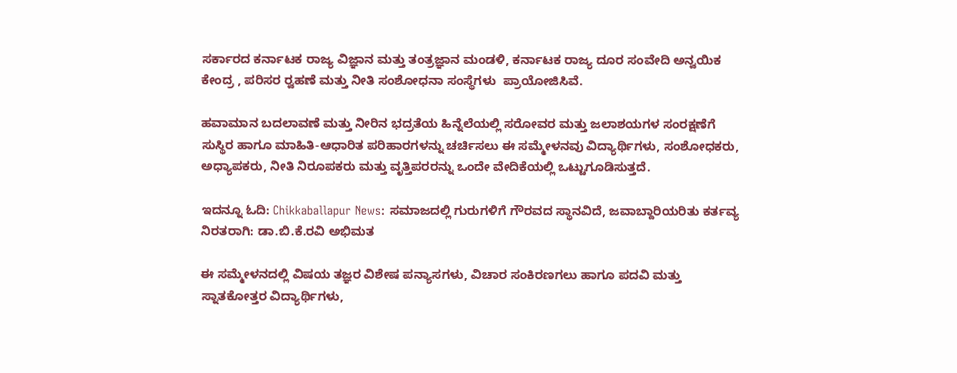ಸರ್ಕಾರದ ಕರ್ನಾಟಕ ರಾಜ್ಯ ವಿಜ್ಞಾನ ಮತ್ತು ತಂತ್ರಜ್ಞಾನ ಮಂಡಳಿ, ಕರ್ನಾಟಕ ರಾಜ್ಯ ದೂರ ಸಂವೇದಿ ಅನ್ವಯಿಕ ಕೇಂದ್ರ , ಪರಿಸರ ರ‍್ವಹಣೆ ಮತ್ತು ನೀತಿ ಸಂಶೋಧನಾ ಸಂಸ್ಥೆಗಳು  ಪ್ರಾಯೋಜಿಸಿವೆ.

ಹವಾಮಾನ ಬದಲಾವಣೆ ಮತ್ತು ನೀರಿನ ಭದ್ರತೆಯ ಹಿನ್ನೆಲೆಯಲ್ಲಿ ಸರೋವರ ಮತ್ತು ಜಲಾಶಯಗಳ ಸಂರಕ್ಷಣೆಗೆ ಸುಸ್ಥಿರ ಹಾಗೂ ಮಾಹಿತಿ-ಆಧಾರಿತ ಪರಿಹಾರಗಳನ್ನು ಚರ್ಚಿಸಲು ಈ ಸಮ್ಮೇಳನವು ವಿದ್ಯಾರ್ಥಿಗಳು, ಸಂಶೋಧಕರು, ಅಧ್ಯಾಪಕರು, ನೀತಿ ನಿರೂಪಕರು ಮತ್ತು ವೃತ್ತಿಪರರನ್ನು ಒಂದೇ ವೇದಿಕೆಯಲ್ಲಿ ಒಟ್ಟುಗೂಡಿಸುತ್ತದೆ.

ಇದನ್ನೂ ಓದಿ: Chikkaballapur News: ಸಮಾಜದಲ್ಲಿ ಗುರುಗಳಿಗೆ ಗೌರವದ ಸ್ಥಾನವಿದೆ, ಜವಾಬ್ದಾರಿಯರಿತು ಕರ್ತವ್ಯ ನಿರತರಾಗಿ: ಡಾ.ಬಿ.ಕೆ.ರವಿ ಅಭಿಮತ

ಈ ಸಮ್ಮೇಳನದಲ್ಲಿ ವಿಷಯ ತಜ್ಞರ ವಿಶೇಷ ಪನ್ಯಾಸಗಳು, ವಿಚಾರ ಸಂಕಿರಣಗಲು ಹಾಗೂ ಪದವಿ ಮತ್ತು ಸ್ನಾತಕೋತ್ತರ ವಿದ್ಯಾರ್ಥಿಗಳು,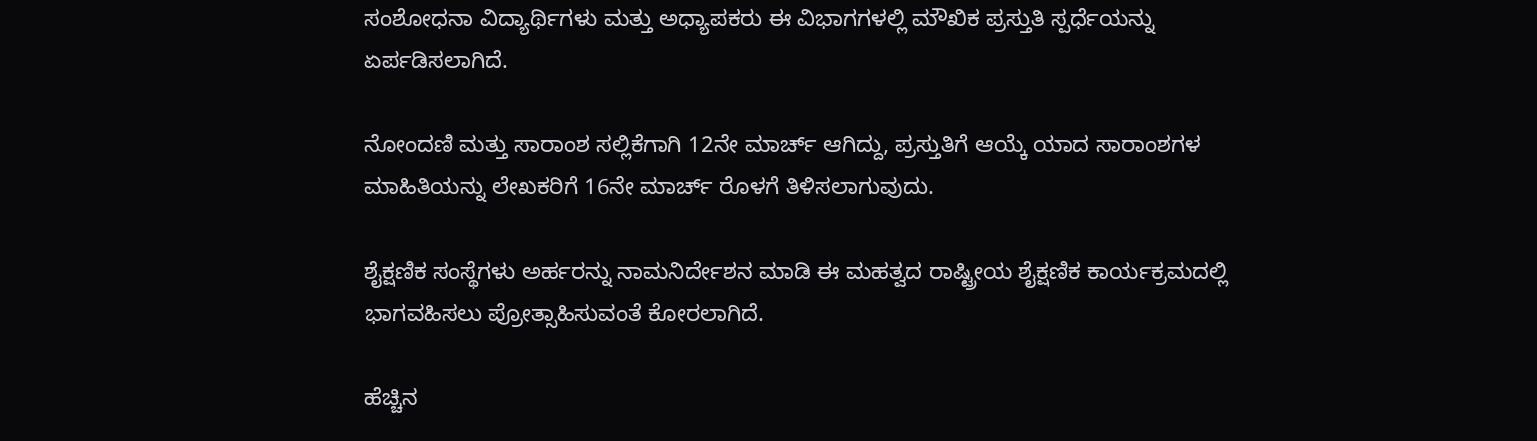ಸಂಶೋಧನಾ ವಿದ್ಯಾರ್ಥಿಗಳು ಮತ್ತು ಅಧ್ಯಾಪಕರು ಈ ವಿಭಾಗಗಳಲ್ಲಿ ಮೌಖಿಕ ಪ್ರಸ್ತುತಿ ಸ್ಪರ್ಧೆಯನ್ನು ಏರ್ಪಡಿಸಲಾಗಿದೆ.

ನೋಂದಣಿ ಮತ್ತು ಸಾರಾಂಶ ಸಲ್ಲಿಕೆಗಾಗಿ 12ನೇ ಮಾರ್ಚ್ ಆಗಿದ್ದು, ಪ್ರಸ್ತುತಿಗೆ ಆಯ್ಕೆ ಯಾದ ಸಾರಾಂಶಗಳ ಮಾಹಿತಿಯನ್ನು ಲೇಖಕರಿಗೆ 16ನೇ ಮಾರ್ಚ್ ರೊಳಗೆ ತಿಳಿಸಲಾಗುವುದು.

ಶೈಕ್ಷಣಿಕ ಸಂಸ್ಥೆಗಳು ಅರ್ಹರನ್ನು ನಾಮನಿರ್ದೇಶನ ಮಾಡಿ ಈ ಮಹತ್ವದ ರಾಷ್ಟ್ರೀಯ ಶೈಕ್ಷಣಿಕ ಕಾರ್ಯಕ್ರಮದಲ್ಲಿ ಭಾಗವಹಿಸಲು ಪ್ರೋತ್ಸಾಹಿಸುವಂತೆ ಕೋರಲಾಗಿದೆ.

ಹೆಚ್ಚಿನ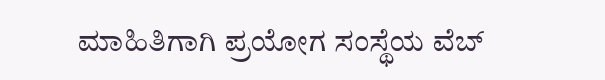ಮಾಹಿತಿಗಾಗಿ ಪ್ರಯೋಗ ಸಂಸ್ಥೆಯ ವೆಬ್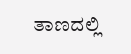ತಾಣದಲ್ಲಿ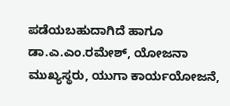ಪಡೆಯಬಹುದಾಗಿದೆ ಹಾಗೂ ಡಾ.ಎ.ಎಂ.ರಮೇಶ್, ಯೋಜನಾ ಮುಖ್ಯಸ್ಥರು, ಯುಗಾ ಕಾರ್ಯಯೋಜನೆ,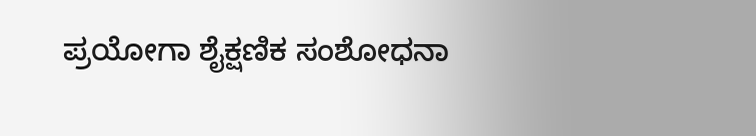ಪ್ರಯೋಗಾ ಶೈಕ್ಷಣಿಕ ಸಂಶೋಧನಾ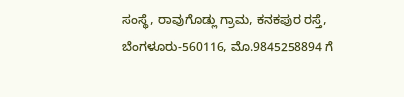ಸಂಸ್ಥೆ, ರಾವುಗೊಡ್ಲು ಗ್ರಾಮ, ಕನಕಪುರ ರಸ್ತೆ, ಬೆಂಗಳೂರು-560116, ಮೊ.9845258894 ಗೆ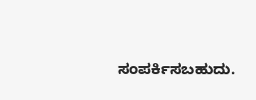ಸಂಪರ್ಕಿಸಬಹುದು.